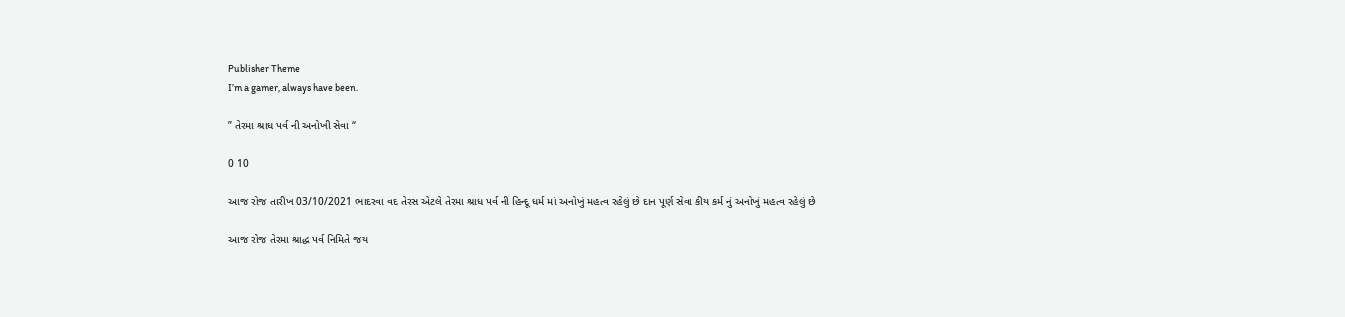Publisher Theme
I’m a gamer, always have been.

” તેરમા શ્રાધ પર્વ ની અનોખી સેવા “

0 10

આજ રોજ તારીખ 03/10/2021 ભાદરવા વદ તેરસ એટલે તેરમા શ્રાધ પર્વ ની હિન્દૂ ધર્મ માં અનોખું મહત્વ રહેલું છે દાન પૂર્ણ સેવા કીય કર્મ નું અનોખું મહત્વ રહેલું છે

આજ રોજ તેરમા શ્રાદ્ધ પર્વ નિમિતે જય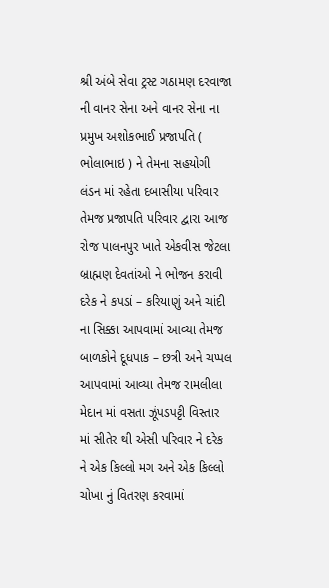શ્રી અંબે સેવા ટ્રસ્ટ ગઠામણ દરવાજા ની વાનર સેના અને વાનર સેના ના પ્રમુખ અશોકભાઈ પ્રજાપતિ ( ભોલાભાઇ ) ને તેમના સહયોગી લંડન માં રહેતા દબાસીયા પરિવાર તેમજ પ્રજાપતિ પરિવાર દ્વારા આજ રોજ પાલનપુર ખાતે એકવીસ જેટલા બ્રાહ્મણ દેવતાંઓ ને ભોજન કરાવી દરેક ને કપડાં – કરિયાણું અને ચાંદી ના સિક્કા આપવામાં આવ્યા તેમજ બાળકોને દૂધપાક – છત્રી અને ચપ્પલ આપવામાં આવ્યા તેમજ રામલીલા મેદાન માં વસતા ઝૂંપડપટ્ટી વિસ્તાર માં સીતેર થી એસી પરિવાર ને દરેક ને એક કિલ્લો મગ અને એક કિલ્લો ચોખા નું વિતરણ કરવામાં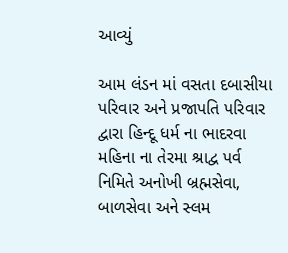આવ્યું

આમ લંડન માં વસતા દબાસીયા પરિવાર અને પ્રજાપતિ પરિવાર દ્વારા હિન્દૂ ધર્મ ના ભાદરવા મહિના ના તેરમા શ્રાદ્વ પર્વ નિમિતે અનોખી બ્રહ્મસેવા, બાળસેવા અને સ્લમ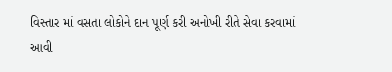વિસ્તાર માં વસતા લોકોને દાન પૂર્ણ કરી અનોખી રીતે સેવા કરવામાં આવી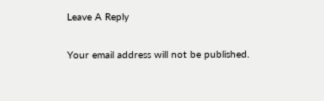Leave A Reply

Your email address will not be published.